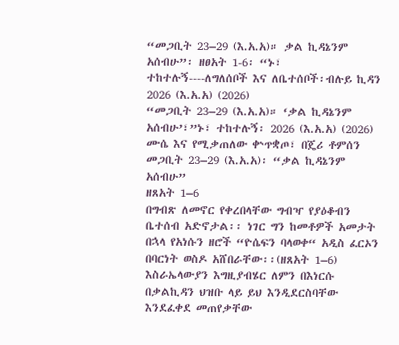“መጋቢት 23–29 (እ.አ.አ)። ቃል ኪዳኔንም አሰብሁ”፡ ዘፀአት 1-6፡ “ኑ፣ ተከተሉኝ----ለግለሰቦች እና ለቤተሰቦች፡ብሉይ ኪዳን 2026 (እ.አ.አ) (2026)
“መጋቢት 23–29 (እ.አ.አ)። ‘ቃል ኪዳኔንም አሰብሁ’፣”ኑ፣ ተከተሉኝ፡ 2026 (እ.አ.አ) (2026)
ሙሴ እና የሚቃጠለው ቍጥቋጦ፣ በጄሪ ቶምሰን
መጋቢት 23–29 (እ.አ.አ)፡ “ቃል ኪዳኔንም አሰብሁ”
ዘጸአት 1–6
በግብጽ ለመኖር የቀረበላቸው ግብዣ የያዕቆብን ቤተሰብ አድኖታል፡፡ ነገር ግን ከመቶዎች አመታት በኋላ የአነሱን ዘሮች “ዮሴፍን ባላወቀ“ አዲስ ፈርኦን በባርነት ወስዶ አሸበራቸው፡፡(ዘጸአት 1–6) እስራኤላውያን እግዚያብሄር ለምን በእነርሱ በቃልኪዳን ህዝቡ ላይ ይህ እንዲደርስባቸው እንደፈቀደ መጠየቃቸው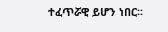ተፈጥሯዊ ይሆን ነበር፡፡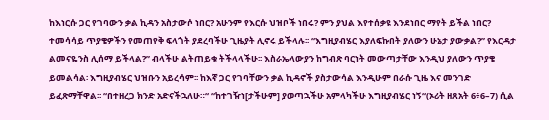ከእነርሱ ጋር የገባውን ቃል ኪዳን አስታውሶ ነበር? አሁንም የእርሱ ህዝቦች ነበሩ? ምን ያህል እየተሰቃዩ እንደነበር ማየት ይችል ነበር?
ተመሳሳይ ጥያቄዎችን የመጠየቅ ፍላጎት ያደረባችሁ ጊዜያት ሊኖሩ ይችላሉ፡፡ “እግዚያብሄር እያለፍኩበት ያለውን ሁኔታ ያውቃል?” የእርዳታ ልመናዬንስ ሊሰማ ይችላል?” ብላችሁ ልትጠይቁ ትችላላችሁ፡፡ እስራኤላውያን ከግብጽ ባርነት መውጣታቸው እንዲህ ያለውን ጥያቄ ይመልሳል፡ እግዚያብሄር ህዝቡን አይረሳም፡፡ ከእኛ ጋር የገባቸውን ቃል ኪዳኖች ያስታውሳል እንዲሁም በራሱ ጊዜ እና መንገድ ይፈጽማቸዋል፡፡ “በተዘረጋ ክንድ አድናችኋለሁ።“ “ከተገዥነ[ታችሁም] ያወጣኋችሁ አምላካችሁ እግዚያብሄር ነኝ“(ኦሪት ዘጸአት 6፥6–7) ሲል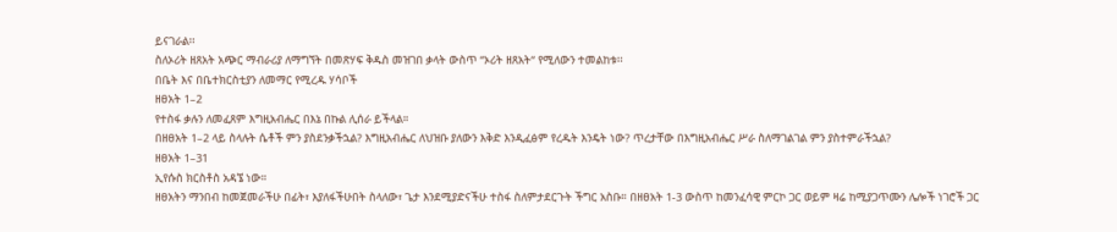ይናገራል፡፡
ስለኦሪት ዘጸአት አጭር ማብራሪያ ለማግኘት በመጽሃፍ ቅዱስ መዝገበ ቃላት ውስጥ “ኦሪት ዘጸአት“ የሚለውን ተመልከቱ፡፡
በቤት እና በቤተክርስቲያን ለመማር የሚረዱ ሃሳቦች
ዘፀአት 1–2
የተስፋ ቃሉን ለመፈጸም እግዚአብሔር በእኔ በኩል ሊሰራ ይችላል።
በዘፀአት 1–2 ላይ ስላሉት ሴቶች ምን ያስደንቃችኋል? እግዚአብሔር ለህዝቡ ያለውን እቅድ እንዲፈፅም የረዱት እንዴት ነው? ጥረታቸው በእግዚአብሔር ሥራ ስለማገልገል ምን ያስተምራችኋል?
ዘፀአት 1–31
ኢየሱስ ክርስቶስ አዳኜ ነው።
ዘፀአትን ማንበብ ከመጀመራችሁ በፊት፣ እያለፋችሁበት ስላለው፣ ጌታ እንደሚያድናችሁ ተስፋ ስለምታደርጉት ችግር አስቡ። በዘፀአት 1-3 ውስጥ ከመንፈሳዊ ምርኮ ጋር ወይም ዛሬ ከሚያጋጥሙን ሌሎች ነገሮች ጋር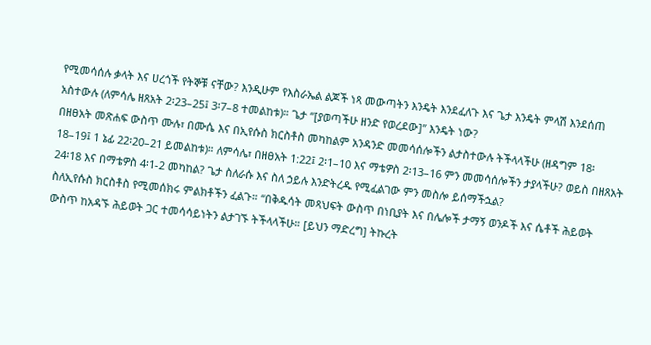የሚመሳሰሉ ቃላት እና ሀረጎች የትኞቹ ናቸው? እንዲሁም የእስራኤል ልጆች ነጻ መውጣትን እንዴት እንደፈለጉ እና ጌታ እንዴት ምላሽ እንደሰጠ አስተውሉ (ለምሳሌ ዘጸአት 2፡23–25፤ 3፡7–8 ተመልከቱ)። ጌታ “[ያወጣችሁ ዘንድ የወረደው]” እንዴት ነው?
በዘፀአት መጽሐፍ ውስጥ ሙሉ፣ በሙሴ እና በኢየሱስ ክርስቶስ መካከልም አንዳንድ መመሳሰሎችን ልታስተውሉ ትችላላችሁ (ዘዳግም 18፡18–19፤ 1 ኔፊ 22፡20–21 ይመልከቱ)። ለምሳሌ፣ በዘፀአት 1:22፤ 2፡1–10 እና ማቴዎስ 2፡13–16 ምን መመሳሰሎችን ታያላችሁ? ወይስ በዘጸአት 24፡18 እና በማቴዎስ 4፡1-2 መካከል? ጌታ ስለራሱ እና ስለ ኃይሉ እንድትረዱ የሚፈልገው ምን መስሎ ይሰማችኋል?
ስለኢየሱስ ክርስቶስ የሚመሰክሩ ምልክቶችን ፈልጉ። “በቅዱሳት መጻህፍት ውስጥ በነቢያት እና በሌሎች ታማኝ ወንዶች እና ሴቶች ሕይወት ውስጥ ከአዳኙ ሕይወት ጋር ተመሳሳይነትን ልታገኙ ትችላላችሁ። [ይህን ማድረግ] ትኩረት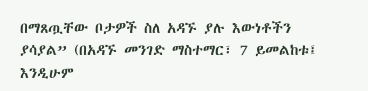በማጸጧቸው ቦታዎች ስለ አዳኙ ያሉ እውነቶችን ያሳያል” (በአዳኙ መንገድ ማስተማር፣ 7 ይመልከቱ፤ እንዲሁም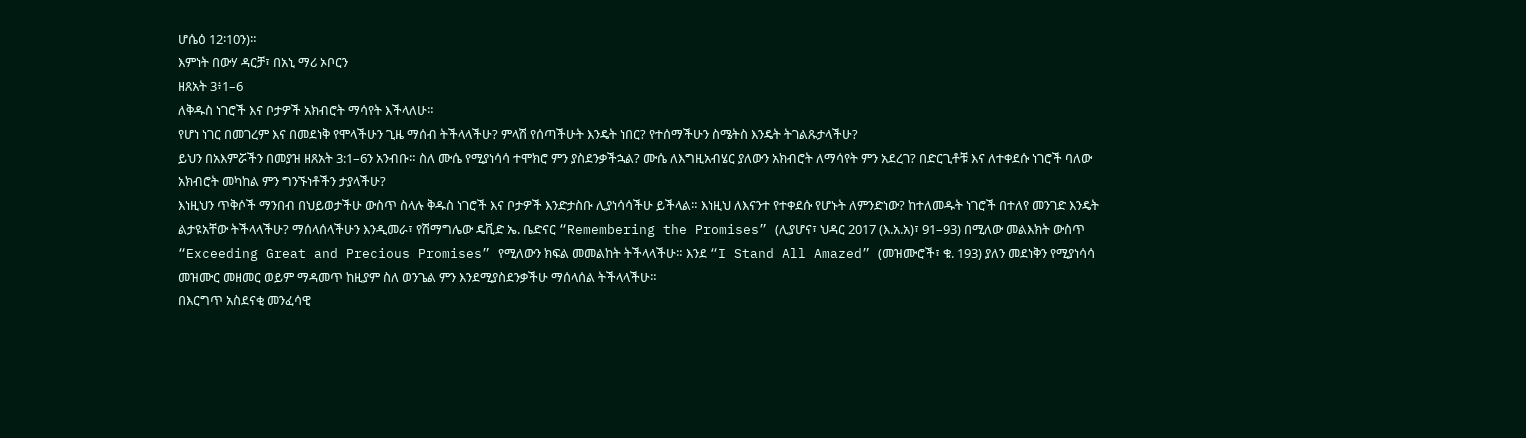ሆሴዕ 12፡10ን)።
እምነት በውሃ ዳርቻ፣ በአኒ ማሪ ኦቦርን
ዘጸአት 3፥1–6
ለቅዱስ ነገሮች እና ቦታዎች አክብሮት ማሳየት እችላለሁ።
የሆነ ነገር በመገረም እና በመደነቅ የሞላችሁን ጊዜ ማሰብ ትችላላችሁ? ምላሽ የሰጣችሁት እንዴት ነበር? የተሰማችሁን ስሜትስ እንዴት ትገልጹታላችሁ?
ይህን በአእምሯችን በመያዝ ዘጸአት 3:1–6ን አንብቡ። ስለ ሙሴ የሚያነሳሳ ተሞክሮ ምን ያስደንቃችኋል? ሙሴ ለእግዚአብሄር ያለውን አክብሮት ለማሳየት ምን አደረገ? በድርጊቶቹ እና ለተቀደሱ ነገሮች ባለው አክብሮት መካከል ምን ግንኙነቶችን ታያላችሁ?
እነዚህን ጥቅሶች ማንበብ በህይወታችሁ ውስጥ ስላሉ ቅዱስ ነገሮች እና ቦታዎች እንድታስቡ ሊያነሳሳችሁ ይችላል። እነዚህ ለእናንተ የተቀደሱ የሆኑት ለምንድነው? ከተለመዱት ነገሮች በተለየ መንገድ እንዴት ልታዩአቸው ትችላላችሁ? ማሰላሰላችሁን እንዲመራ፣ የሽማግሌው ዴቪድ ኤ. ቤድናር “Remembering the Promises” (ሊያሆና፣ ህዳር 2017 (እ.አ.አ)፣ 91–93) በሚለው መልእክት ውስጥ “Exceeding Great and Precious Promises” የሚለውን ክፍል መመልከት ትችላላችሁ። እንደ “I Stand All Amazed” (መዝሙሮች፣ ቁ. 193) ያለን መደነቅን የሚያነሳሳ መዝሙር መዘመር ወይም ማዳመጥ ከዚያም ስለ ወንጌል ምን እንደሚያስደንቃችሁ ማሰላሰል ትችላላችሁ።
በእርግጥ አስደናቂ መንፈሳዊ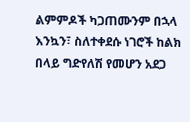ልምምዶች ካጋጠሙንም በኋላ እንኳን፣ ስለተቀደሱ ነገሮች ከልክ በላይ ግድየለሽ የመሆን አደጋ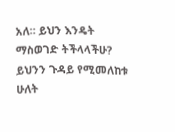አለ። ይህን እንዴት ማስወገድ ትችላላችሁ? ይህንን ጉዳይ የሚመለከቱ ሁለት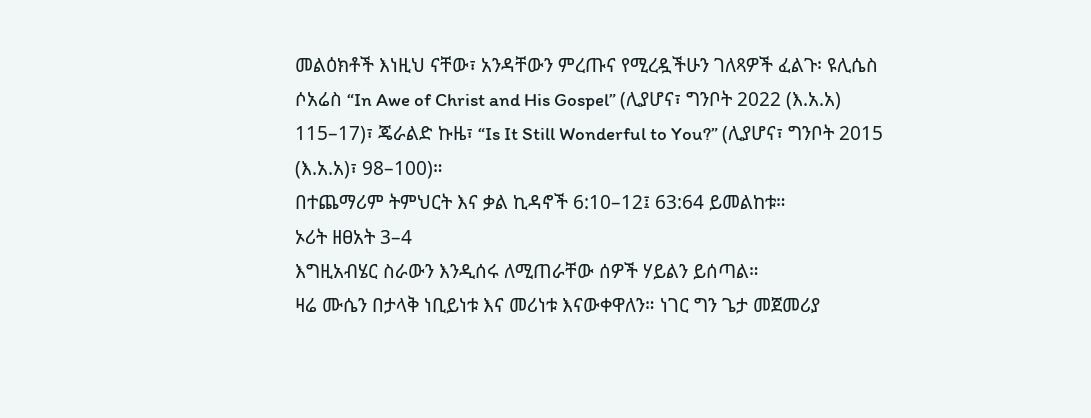መልዕክቶች እነዚህ ናቸው፣ አንዳቸውን ምረጡና የሚረዷችሁን ገለጻዎች ፈልጉ፡ ዩሊሴስ ሶአሬስ “In Awe of Christ and His Gospel” (ሊያሆና፣ ግንቦት 2022 (እ.አ.አ) 115–17)፣ ጄራልድ ኩዜ፣ “Is It Still Wonderful to You?” (ሊያሆና፣ ግንቦት 2015 (እ.አ.አ)፣ 98–100)።
በተጨማሪም ትምህርት እና ቃል ኪዳኖች 6:10–12፤ 63:64 ይመልከቱ።
ኦሪት ዘፀአት 3–4
እግዚአብሄር ስራውን እንዲሰሩ ለሚጠራቸው ሰዎች ሃይልን ይሰጣል።
ዛሬ ሙሴን በታላቅ ነቢይነቱ እና መሪነቱ እናውቀዋለን። ነገር ግን ጌታ መጀመሪያ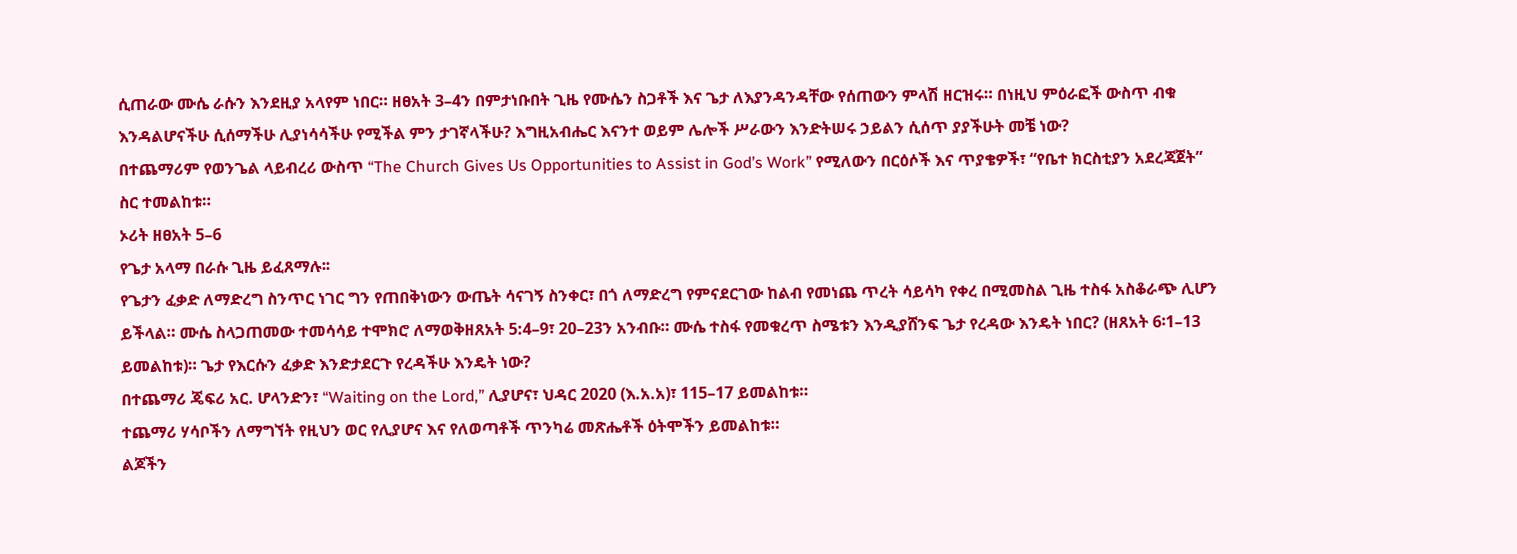ሲጠራው ሙሴ ራሱን እንደዚያ አላየም ነበር። ዘፀአት 3–4ን በምታነቡበት ጊዜ የሙሴን ስጋቶች እና ጌታ ለእያንዳንዳቸው የሰጠውን ምላሽ ዘርዝሩ። በነዚህ ምዕራፎች ውስጥ ብቁ እንዳልሆናችሁ ሲሰማችሁ ሊያነሳሳችሁ የሚችል ምን ታገኛላችሁ? እግዚአብሔር እናንተ ወይም ሌሎች ሥራውን እንድትሠሩ ኃይልን ሲሰጥ ያያችሁት መቼ ነው?
በተጨማሪም የወንጌል ላይብረሪ ውስጥ “The Church Gives Us Opportunities to Assist in God’s Work” የሚለውን በርዕሶች እና ጥያቄዎች፣ “የቤተ ክርስቲያን አደረጃጀት” ስር ተመልከቱ።
ኦሪት ዘፀአት 5–6
የጌታ አላማ በራሱ ጊዜ ይፈጸማሉ፡፡
የጌታን ፈቃድ ለማድረግ ስንጥር ነገር ግን የጠበቅነውን ውጤት ሳናገኝ ስንቀር፣ በጎ ለማድረግ የምናደርገው ከልብ የመነጨ ጥረት ሳይሳካ የቀረ በሚመስል ጊዜ ተስፋ አስቆራጭ ሊሆን ይችላል። ሙሴ ስላጋጠመው ተመሳሳይ ተሞክሮ ለማወቅዘጸአት 5:4–9፣ 20–23ን አንብቡ። ሙሴ ተስፋ የመቁረጥ ስሜቱን እንዲያሸንፍ ጌታ የረዳው እንዴት ነበር? (ዘጸአት 6፡1–13 ይመልከቱ)። ጌታ የእርሱን ፈቃድ እንድታደርጉ የረዳችሁ እንዴት ነው?
በተጨማሪ ጄፍሪ አር. ሆላንድን፣ “Waiting on the Lord,” ሊያሆና፣ ህዳር 2020 (እ.አ.አ)፣ 115–17 ይመልከቱ።
ተጨማሪ ሃሳቦችን ለማግኘት የዚህን ወር የሊያሆና እና የለወጣቶች ጥንካሬ መጽሔቶች ዕትሞችን ይመልከቱ።
ልጆችን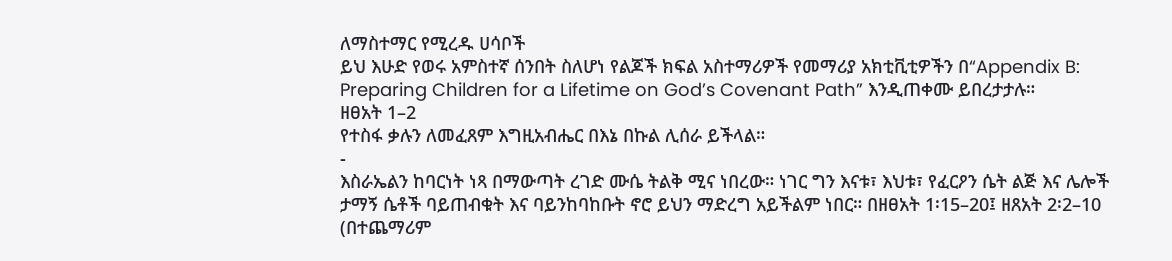ለማስተማር የሚረዱ ሀሳቦች
ይህ እሁድ የወሩ አምስተኛ ሰንበት ስለሆነ የልጆች ክፍል አስተማሪዎች የመማሪያ አክቲቪቲዎችን በ“Appendix B: Preparing Children for a Lifetime on God’s Covenant Path” እንዲጠቀሙ ይበረታታሉ።
ዘፀአት 1–2
የተስፋ ቃሉን ለመፈጸም እግዚአብሔር በእኔ በኩል ሊሰራ ይችላል።
-
እስራኤልን ከባርነት ነጻ በማውጣት ረገድ ሙሴ ትልቅ ሚና ነበረው። ነገር ግን እናቱ፣ እህቱ፣ የፈርዖን ሴት ልጅ እና ሌሎች ታማኝ ሴቶች ባይጠብቁት እና ባይንከባከቡት ኖሮ ይህን ማድረግ አይችልም ነበር። በዘፀአት 1፡15–20፤ ዘጸአት 2፡2–10 (በተጨማሪም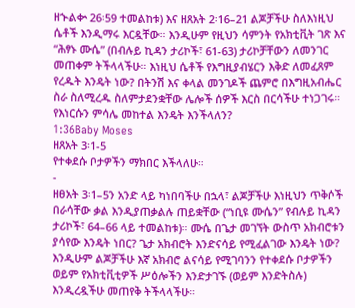ዘኍልቍ 26፡59 ተመልከቱ) እና ዘጸአት 2፡16–21 ልጆቻችሁ ስለእነዚህ ሴቶች እንዲማሩ እርዷቸው። እንዲሁም የዚህን ሳምንት የአክቲቪት ገጽ እና “ሕፃኑ ሙሴ” (በብሉይ ኪዳን ታሪኮች፣ 61-63) ታሪኮቻቸውን ለመንገር መጠቀም ትችላላችሁ። እነዚህ ሴቶች የእግዚያብሄርን እቅድ ለመፈጸም የረዱት እንዴት ነው? በትንሽ እና ቀላል መንገዶች ጨምሮ በእግዚአብሔር ስራ ስለሚረዱ ስለምታደንቋቸው ሌሎች ሰዎች እርስ በርሳችሁ ተነጋገሩ። የእነርሱን ምሳሌ መከተል እንዴት እንችላለን?
1:36Baby Moses
ዘጸአት 3፡1-5
የተቀደሱ ቦታዎችን ማክበር እችላለሁ።
-
ዘፀአት 3፡1–5ን አንድ ላይ ካነበባችሁ በኋላ፣ ልጆቻችሁ እነዚህን ጥቅሶች በራሳቸው ቃል እንዲያጠቃልሉ ጠይቋቸው (“ነቢዩ ሙሴን” የብሉይ ኪዳን ታሪኮች፣ 64–66 ላይ ተመልከቱ)። ሙሴ በጌታ መገኘት ውስጥ አክብሮቱን ያሳየው እንዴት ነበር? ጌታ አክብሮት እንድናሳይ የሚፈልገው እንዴት ነው? እንዲሁም ልጆቻችሁ እኛ አክብሮ ልናሳይ የሚገባንን የተቀደሱ ቦታዎችን ወይም የአክቲቪቲዎች ሥዕሎችን እንድታገኙ (ወይም እንድትስሉ) እንዲረዷችሁ መጠየቅ ትችላላችሁ።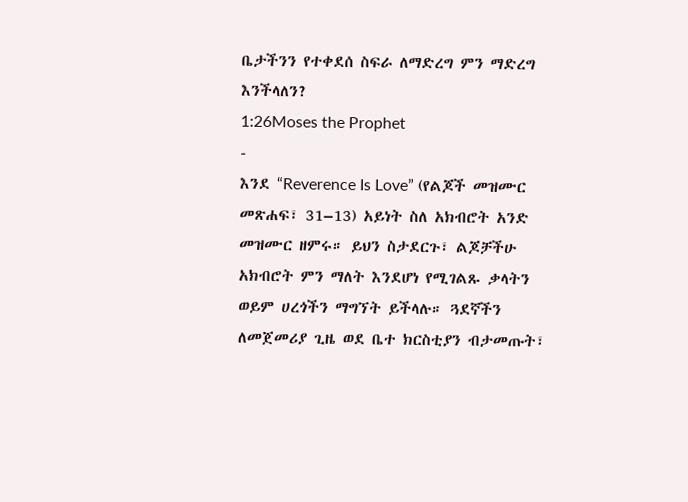ቤታችንን የተቀደሰ ስፍራ ለማድረግ ምን ማድረግ እንችላለን?
1:26Moses the Prophet
-
እንደ “Reverence Is Love” (የልጆች መዝሙር መጽሐፍ፣ 31–13) አይነት ስለ አክብሮት አንድ መዝሙር ዘምሩ። ይህን ስታደርጉ፣ ልጆቻችሁ አክብሮት ምን ማለት እንደሆነ የሚገልጹ ቃላትን ወይም ሀረጎችን ማግኘት ይችላሉ። ጓደኛችን ለመጀመሪያ ጊዜ ወደ ቤተ ክርስቲያን ብታመጡት፣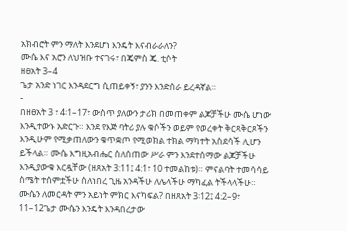አክብሮት ምን ማለት እንደሆነ እንዴት እናብራራለን?
ሙሴ እና አሮን ለህዝቡ ተናገሩ፣ በጄምስ ጄ. ቲሶት
ዘፀአት 3–4
ጌታ አንድ ነገር እንዳደርግ ሲጠይቀኝ፣ ያንን እንድሰራ ይረዳኛል።
-
በዘፀአት 3 ፣ 4፡1–17፣ ውስጥ ያለውን ታሪክ በመጠቀም ልጆቻችሁ ሙሴ ሆነው እንዲተውኑ አድርጉ። እንደ የእጅ ባትሪ ያሉ ቁሶችን ወይም የወረቀት ቅርጻቅርጾችን እንዲሁም የሚቃጠለውን ቁጥቋጦ የሚወክል ተክል ማካተት አስደሳች ሊሆን ይችላል። ሙሴ እግዚአብሔር ስለሰጠው ሥራ ምን እንደተሰማው ልጆቻችሁ እንዲያውቁ እርዷቸው (ዘጸአት 3:11፤ 4:1፣ 10 ተመልከቱ)። ምናልባት ተመሳሳይ ስሜት ተሰምቷችሁ ስለነበረ ጊዜ አንዳችሁ ለሌላችሁ ማካፈል ትችላላችሁ። ሙሴን ለመርዳት ምን አይነት ምክር እናካፍል? በዘጸአት 3፡12፤ 4:2–9፣ 11–12ጌታ ሙሴን እንዴት እንዳበረታው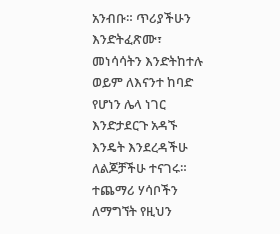አንብቡ። ጥሪያችሁን እንድትፈጽሙ፣ መነሳሳትን እንድትከተሉ ወይም ለእናንተ ከባድ የሆነን ሌላ ነገር እንድታደርጉ አዳኙ እንዴት እንደረዳችሁ ለልጆቻችሁ ተናገሩ።
ተጨማሪ ሃሳቦችን ለማግኘት የዚህን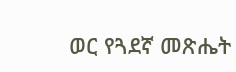ወር የጓደኛ መጽሔት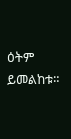ዕትም ይመልከቱ።